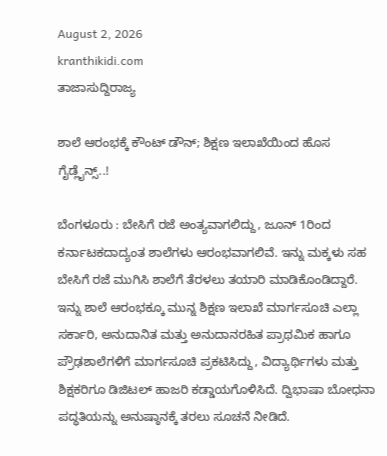August 2, 2026
kranthikidi.com
ತಾಜಾಸುದ್ದಿರಾಜ್ಯ

ಶಾಲೆ ಆರಂಭಕ್ಕೆ ಕೌಂಟ್ ಡೌನ್; ಶಿಕ್ಷಣ ಇಲಾಖೆಯಿಂದ ಹೊಸ ಗೈಡ್ಲೈನ್ಸ್..!

ಬೆಂಗಳೂರು : ಬೇಸಿಗೆ ರಜೆ ಅಂತ್ಯವಾಗಲಿದ್ದು, ಜೂನ್ 1ರಿಂದ ಕರ್ನಾಟಕದಾದ್ಯಂತ ಶಾಲೆಗಳು ಆರಂಭವಾಗಲಿವೆ. ಇನ್ನು ಮಕ್ಕಳು ಸಹ ಬೇಸಿಗೆ ರಜೆ ಮುಗಿಸಿ ಶಾಲೆಗೆ ತೆರಳಲು ತಯಾರಿ ಮಾಡಿಕೊಂಡಿದ್ದಾರೆ. ಇನ್ನು ಶಾಲೆ ಆರಂಭಕ್ಕೂ ಮುನ್ನ ಶಿಕ್ಷಣ ಇಲಾಖೆ ಮಾರ್ಗಸೂಚಿ ಎಲ್ಲಾ ಸರ್ಕಾರಿ, ಅನುದಾನಿತ ಮತ್ತು ಅನುದಾನರಹಿತ ಪ್ರಾಥಮಿಕ ಹಾಗೂ ಪ್ರೌಢಶಾಲೆಗಳಿಗೆ ಮಾರ್ಗಸೂಚಿ ಪ್ರಕಟಿಸಿದ್ದು, ವಿದ್ಯಾರ್ಥಿಗಳು ಮತ್ತು ಶಿಕ್ಷಕರಿಗೂ ಡಿಜಿಟಲ್ ಹಾಜರಿ ಕಡ್ಡಾಯಗೊಳಿಸಿದೆ. ದ್ವಿಭಾಷಾ ಬೋಧನಾ ಪದ್ಧತಿಯನ್ನು ಅನುಷ್ಠಾನಕ್ಕೆ ತರಲು ಸೂಚನೆ ನೀಡಿದೆ.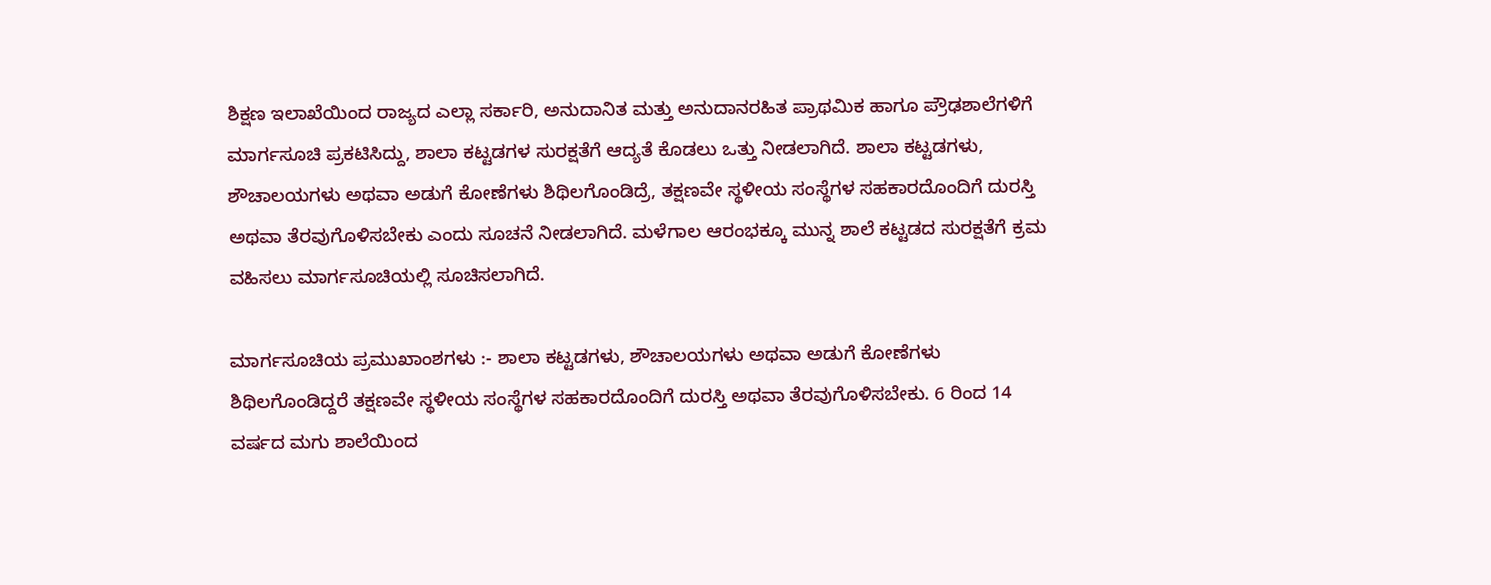ಶಿಕ್ಷಣ ಇಲಾಖೆಯಿಂದ ರಾಜ್ಯದ ಎಲ್ಲಾ ಸರ್ಕಾರಿ, ಅನುದಾನಿತ ಮತ್ತು ಅನುದಾನರಹಿತ ಪ್ರಾಥಮಿಕ ಹಾಗೂ ಪ್ರೌಢಶಾಲೆಗಳಿಗೆ ಮಾರ್ಗಸೂಚಿ ಪ್ರಕಟಿಸಿದ್ದು, ಶಾಲಾ ಕಟ್ಟಡಗಳ ಸುರಕ್ಷತೆಗೆ ಆದ್ಯತೆ ಕೊಡಲು ಒತ್ತು ನೀಡಲಾಗಿದೆ. ಶಾಲಾ ಕಟ್ಟಡಗಳು, ಶೌಚಾಲಯಗಳು ಅಥವಾ ಅಡುಗೆ ಕೋಣೆಗಳು ಶಿಥಿಲಗೊಂಡಿದ್ರೆ, ತಕ್ಷಣವೇ ಸ್ಥಳೀಯ ಸಂಸ್ಥೆಗಳ ಸಹಕಾರದೊಂದಿಗೆ ದುರಸ್ತಿ ಅಥವಾ ತೆರವುಗೊಳಿಸಬೇಕು ಎಂದು ಸೂಚನೆ ನೀಡಲಾಗಿದೆ. ಮಳೆಗಾಲ ಆರಂಭಕ್ಕೂ ಮುನ್ನ ಶಾಲೆ ಕಟ್ಟಡದ ಸುರಕ್ಷತೆಗೆ ಕ್ರಮ ವಹಿಸಲು ಮಾರ್ಗಸೂಚಿಯಲ್ಲಿ ಸೂಚಿಸಲಾಗಿದೆ.

ಮಾರ್ಗಸೂಚಿಯ ಪ್ರಮುಖಾಂಶಗಳು :- ಶಾಲಾ ಕಟ್ಟಡಗಳು, ಶೌಚಾಲಯಗಳು ಅಥವಾ ಅಡುಗೆ ಕೋಣೆಗಳು ಶಿಥಿಲಗೊಂಡಿದ್ದರೆ ತಕ್ಷಣವೇ ಸ್ಥಳೀಯ ಸಂಸ್ಥೆಗಳ ಸಹಕಾರದೊಂದಿಗೆ ದುರಸ್ತಿ ಅಥವಾ ತೆರವುಗೊಳಿಸಬೇಕು. 6 ರಿಂದ 14 ವರ್ಷದ ಮಗು ಶಾಲೆಯಿಂದ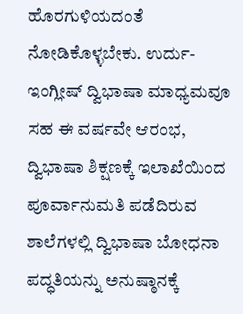ಹೊರಗುಳಿಯದಂತೆ ನೋಡಿಕೊಳ್ಳಬೇಕು. ಉರ್ದು-ಇಂಗ್ಲೀಷ್ ದ್ವಿಭಾಷಾ ಮಾಧ್ಯಮವೂ ಸಹ ಈ ವರ್ಷವೇ ಆರಂಭ, ದ್ವಿಭಾಷಾ ಶಿಕ್ಷಣಕ್ಕೆ ಇಲಾಖೆಯಿಂದ ಪೂರ್ವಾನುಮತಿ ಪಡೆದಿರುವ ಶಾಲೆಗಳಲ್ಲಿ ದ್ವಿಭಾಷಾ ಬೋಧನಾ ಪದ್ಧತಿಯನ್ನು ಅನುಷ್ಠಾನಕ್ಕೆ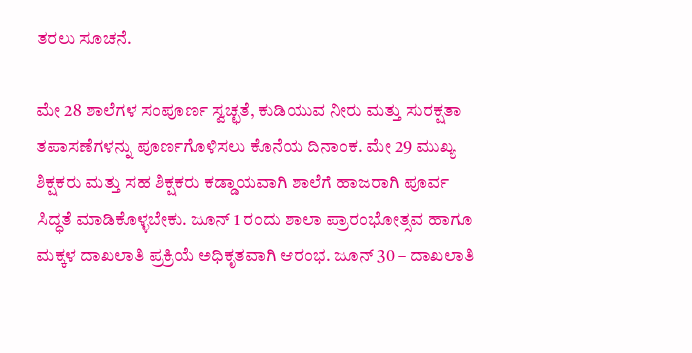ತರಲು ಸೂಚನೆ.

ಮೇ 28 ಶಾಲೆಗಳ ಸಂಪೂರ್ಣ ಸ್ವಚ್ಛತೆ, ಕುಡಿಯುವ ನೀರು ಮತ್ತು ಸುರಕ್ಷತಾ ತಪಾಸಣೆಗಳನ್ನು ಪೂರ್ಣಗೊಳಿಸಲು ಕೊನೆಯ ದಿನಾಂಕ. ಮೇ 29 ಮುಖ್ಯ ಶಿಕ್ಷಕರು ಮತ್ತು ಸಹ ಶಿಕ್ಷಕರು ಕಡ್ಡಾಯವಾಗಿ ಶಾಲೆಗೆ ಹಾಜರಾಗಿ ಪೂರ್ವ ಸಿದ್ಧತೆ ಮಾಡಿಕೊಳ್ಳಬೇಕು. ಜೂನ್ 1 ರಂದು ಶಾಲಾ ಪ್ರಾರಂಭೋತ್ಸವ ಹಾಗೂ ಮಕ್ಕಳ ದಾಖಲಾತಿ ಪ್ರಕ್ರಿಯೆ ಅಧಿಕೃತವಾಗಿ ಆರಂಭ. ಜೂನ್ 30 – ದಾಖಲಾತಿ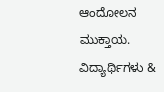ಆಂದೋಲನ ಮುಕ್ತಾಯ. ವಿದ್ಯಾರ್ಥಿಗಳು &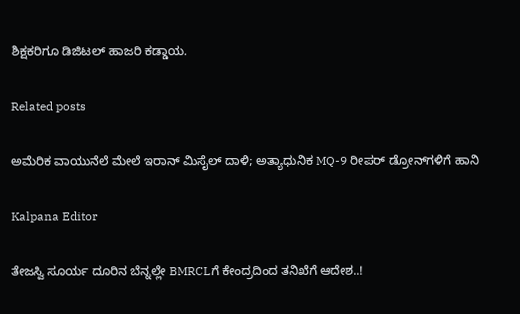ಶಿಕ್ಷಕರಿಗೂ ಡಿಜಿಟಲ್ ಹಾಜರಿ ಕಡ್ಡಾಯ.

Related posts

ಅಮೆರಿಕ ವಾಯುನೆಲೆ ಮೇಲೆ ಇರಾನ್‌ ಮಿಸೈಲ್‌ ದಾಳಿ; ಅತ್ಯಾಧುನಿಕ MQ-9 ರೀಪರ್ ಡ್ರೋನ್‌ಗಳಿಗೆ ಹಾನಿ

Kalpana Editor

ತೇಜಸ್ವಿ ಸೂರ್ಯ ದೂರಿನ ಬೆನ್ನಲ್ಲೇ BMRCLಗೆ ಕೇಂದ್ರದಿಂದ ತನಿಖೆಗೆ ಆದೇಶ..!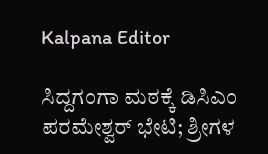Kalpana Editor

ಸಿದ್ದಗಂಗಾ ಮಠಕ್ಕೆ ಡಿಸಿಎಂ ಪರಮೇಶ್ವರ್ ಭೇಟಿ; ಶ್ರೀಗಳ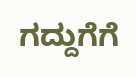ಗದ್ದುಗೆಗೆ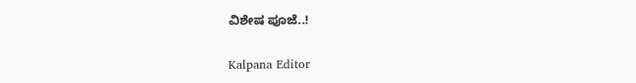ವಿಶೇಷ ಪೂಜೆ..!

Kalpana Editor